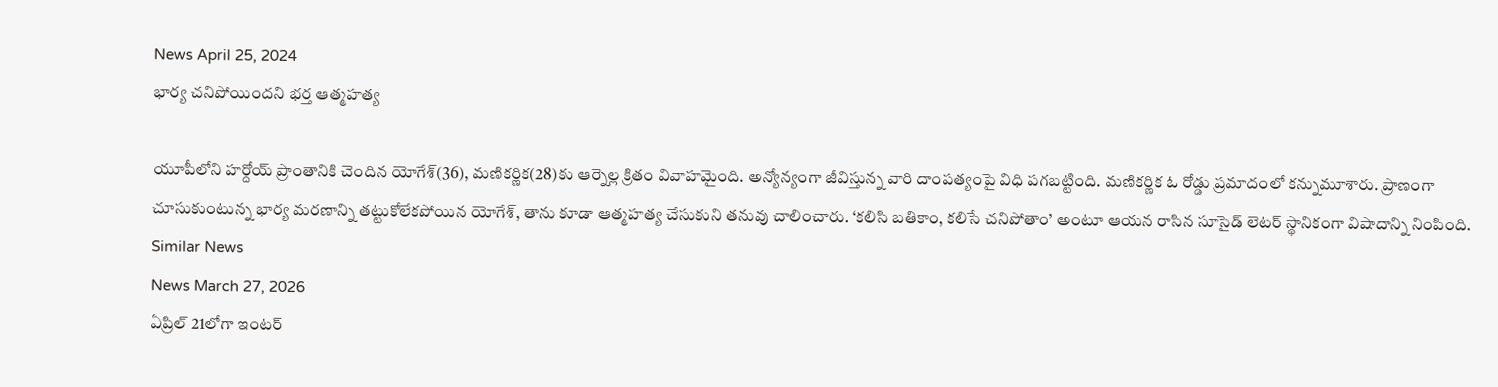News April 25, 2024
భార్య చనిపోయిందని భర్త ఆత్మహత్య

యూపీలోని హర్దోయ్ ప్రాంతానికి చెందిన యోగేశ్(36), మణికర్ణిక(28)కు ఆర్నెల్ల క్రితం వివాహమైంది. అన్యోన్యంగా జీవిస్తున్న వారి దాంపత్యంపై విధి పగబట్టింది. మణికర్ణిక ఓ రోడ్డు ప్రమాదంలో కన్నుమూశారు. ప్రాణంగా చూసుకుంటున్న భార్య మరణాన్ని తట్టుకోలేకపోయిన యోగేశ్, తాను కూడా ఆత్మహత్య చేసుకుని తనువు చాలించారు. ‘కలిసి బతికాం, కలిసే చనిపోతాం’ అంటూ ఆయన రాసిన సూసైడ్ లెటర్ స్థానికంగా విషాదాన్ని నింపింది.
Similar News
News March 27, 2026
ఏప్రిల్ 21లోగా ఇంటర్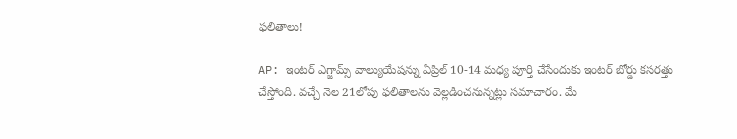ఫలితాలు!

AP: ఇంటర్ ఎగ్జామ్స్ వాల్యుయేషన్ను ఏప్రిల్ 10-14 మధ్య పూర్తి చేసేందుకు ఇంటర్ బోర్డు కసరత్తు చేస్తోంది. వచ్చే నెల 21లోపు ఫలితాలను వెల్లడించనున్నట్లు సమాచారం. మే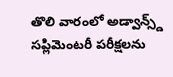తొలి వారంలో అడ్వాన్స్డ్ సప్లిమెంటరీ పరీక్షలను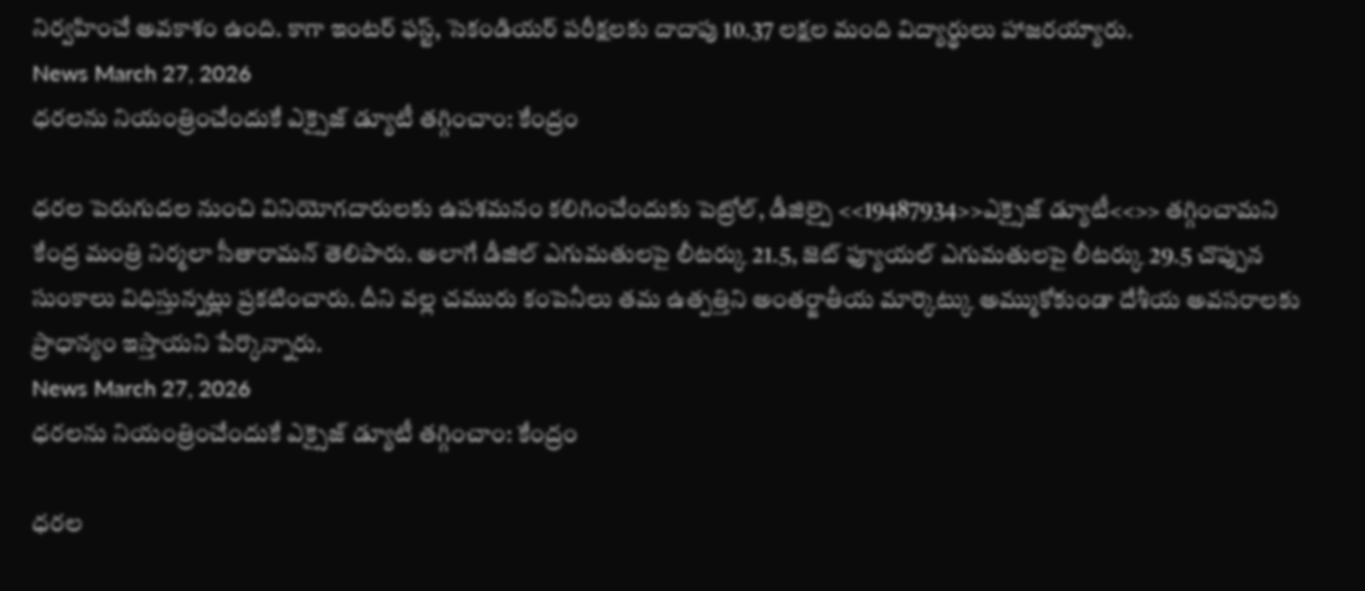నిర్వహించే అవకాశం ఉంది. కాగా ఇంటర్ ఫస్ట్, సెకండియర్ పరీక్షలకు దాదాపు 10.37 లక్షల మంది విద్యార్థులు హాజరయ్యారు.
News March 27, 2026
ధరలను నియంత్రించేందుకే ఎక్సైజ్ డ్యూటీ తగ్గించాం: కేంద్రం

ధరల పెరుగుదల నుంచి వినియోగదారులకు ఉపశమనం కలిగించేందుకు పెట్రోల్, డీజిల్పై <<19487934>>ఎక్సైజ్ డ్యూటీ<<>> తగ్గించామని కేంద్ర మంత్రి నిర్మలా సీతారామన్ తెలిపారు. అలాగే డీజిల్ ఎగుమతులపై లీటర్కు 21.5, జెట్ ఫ్యూయల్ ఎగుమతులపై లీటర్కు 29.5 చొప్పున సుంకాలు విధిస్తున్నట్లు ప్రకటించారు. దీని వల్ల చమురు కంపెనీలు తమ ఉత్పత్తిని అంతర్జాతీయ మార్కెట్కు అమ్ముకోకుండా దేశీయ అవసరాలకు ప్రాధాన్యం ఇస్తాయని పేర్కొన్నారు.
News March 27, 2026
ధరలను నియంత్రించేందుకే ఎక్సైజ్ డ్యూటీ తగ్గించాం: కేంద్రం

ధరల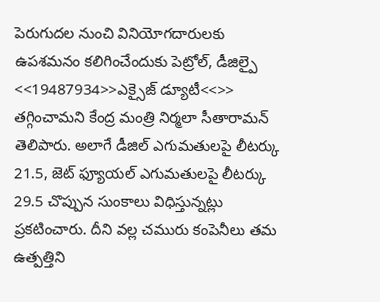పెరుగుదల నుంచి వినియోగదారులకు ఉపశమనం కలిగించేందుకు పెట్రోల్, డీజిల్పై <<19487934>>ఎక్సైజ్ డ్యూటీ<<>> తగ్గించామని కేంద్ర మంత్రి నిర్మలా సీతారామన్ తెలిపారు. అలాగే డీజిల్ ఎగుమతులపై లీటర్కు 21.5, జెట్ ఫ్యూయల్ ఎగుమతులపై లీటర్కు 29.5 చొప్పున సుంకాలు విధిస్తున్నట్లు ప్రకటించారు. దీని వల్ల చమురు కంపెనీలు తమ ఉత్పత్తిని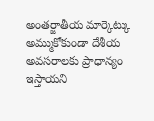అంతర్జాతీయ మార్కెట్కు అమ్ముకోకుండా దేశీయ అవసరాలకు ప్రాధాన్యం ఇస్తాయని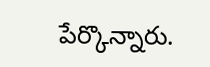పేర్కొన్నారు.